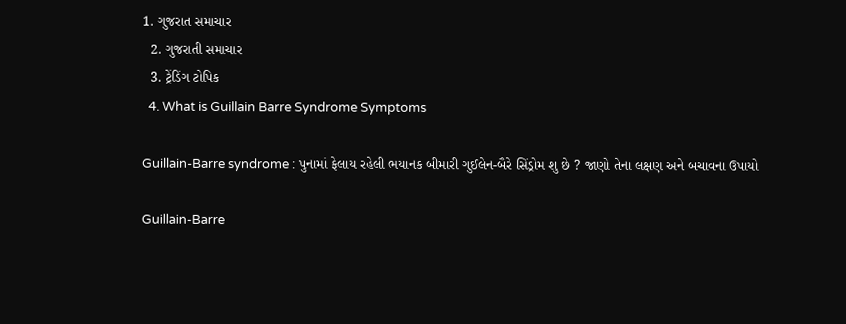1. ગુજરાત સમાચાર
  2. ગુજરાતી સમાચાર
  3. ટ્રેંડિંગ ટોપિક
  4. What is Guillain Barre Syndrome Symptoms

Guillain-Barre syndrome : પુનામાં ફેલાય રહેલી ભયાનક બીમારી ગુઈલેન-બૈરે સિંડ્રોમ શુ છે ? જાણો તેના લક્ષણ અને બચાવના ઉપાયો

Guillain-Barre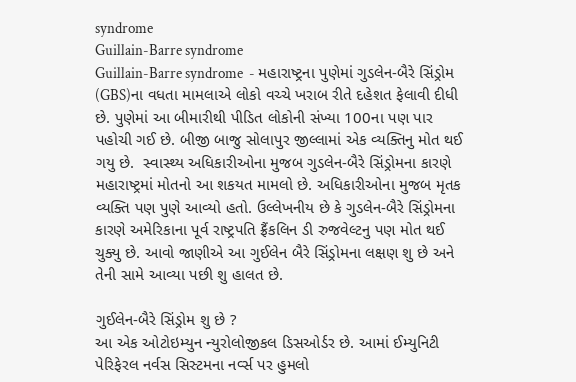syndrome
Guillain-Barre syndrome
Guillain-Barre syndrome  - મહારાષ્ટ્રના પુણેમાં ગુડલેન-બૈરે સિંડ્રોમ (GBS)ના વધતા મામલાએ લોકો વચ્ચે ખરાબ રીતે દહેશત ફેલાવી દીધી છે. પુણેમાં આ બીમારીથી પીડિત લોકોની સંખ્યા 100ના પણ પાર પહોચી ગઈ છે. બીજી બાજુ સોલાપુર જીલ્લામાં એક વ્યક્તિનુ મોત થઈ ગયુ છે.  સ્વાસ્થ્ય અધિકારીઓના મુજબ ગુડલેન-બૈરે સિંડ્રોમના કારણે મહારાષ્ટ્રમાં મોતનો આ શકયત મામલો છે. અધિકારીઓના મુજબ મૃતક વ્યક્તિ પણ પુણે આવ્યો હતો. ઉલ્લેખનીય છે કે ગુડલેન-બૈરે સિંડ્રોમના કારણે અમેરિકાના પૂર્વ રાષ્ટ્રપતિ ફ્રૈંકલિન ડી રુજવેલ્ટનુ પણ મોત થઈ ચુક્યુ છે. આવો જાણીએ આ ગુઈલેન બૈરે સિંડ્રોમના લક્ષણ શુ છે અને તેની સામે આવ્યા પછી શુ હાલત છે.

ગુઈલેન-બૈરે સિંડ્રોમ શુ છે ?
આ એક ઓટોઇમ્યુન ન્યુરોલોજીકલ ડિસઓર્ડર છે. આમાં ઈમ્યુનિટી પેરિફેરલ નર્વસ સિસ્ટમના નર્વ્સ પર હુમલો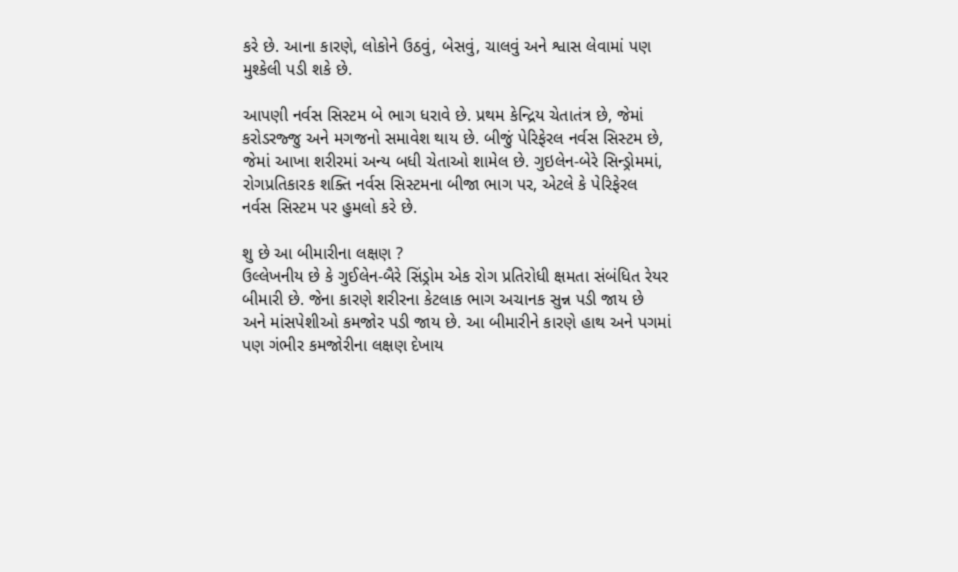કરે છે. આના કારણે, લોકોને ઉઠવું, બેસવું, ચાલવું અને શ્વાસ લેવામાં પણ મુશ્કેલી પડી શકે છે.

આપણી નર્વસ સિસ્ટમ બે ભાગ ધરાવે છે. પ્રથમ કેન્દ્રિય ચેતાતંત્ર છે, જેમાં કરોડરજ્જુ અને મગજનો સમાવેશ થાય છે. બીજું પેરિફેરલ નર્વસ સિસ્ટમ છે, જેમાં આખા શરીરમાં અન્ય બધી ચેતાઓ શામેલ છે. ગુઇલેન-બેરે સિન્ડ્રોમમાં, રોગપ્રતિકારક શક્તિ નર્વસ સિસ્ટમના બીજા ભાગ પર, એટલે કે પેરિફેરલ નર્વસ સિસ્ટમ પર હુમલો કરે છે.

શુ છે આ બીમારીના લક્ષણ ?
ઉલ્લેખનીય છે કે ગુઈલેન-બૈરે સિંડ્રોમ એક રોગ પ્રતિરોધી ક્ષમતા સંબંધિત રેયર બીમારી છે. જેના કારણે શરીરના કેટલાક ભાગ અચાનક સુન્ન પડી જાય છે અને માંસપેશીઓ કમજોર પડી જાય છે. આ બીમારીને કારણે હાથ અને પગમાં પણ ગંભીર કમજોરીના લક્ષણ દેખાય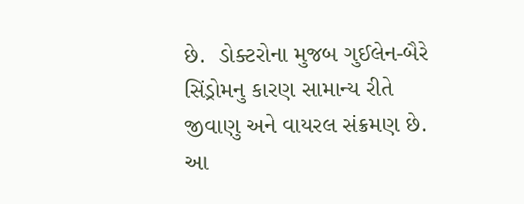છે.  ડોક્ટરોના મુજબ ગુઈલેન-બૈરે સિંડ્રોમનુ કારણ સામાન્ય રીતે જીવાણુ અને વાયરલ સંક્રમણ છે. આ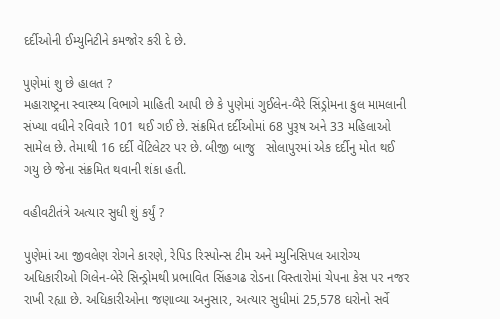દર્દીઓની ઈમ્યુનિટીને કમજોર કરી દે છે.

પુણેમાં શુ છે હાલત ?
મહારાષ્ટ્રના સ્વાસ્થ્ય વિભાગે માહિતી આપી છે કે પુણેમાં ગુઈલેન-બૈરે સિંડ્રોમના કુલ મામલાની સંખ્યા વધીને રવિવારે 101 થઈ ગઈ છે. સંક્રમિત દર્દીઓમાં 68 પુરૂષ અને 33 મહિલાઓ સામેલ છે. તેમાથી 16 દર્દી વેંટિલેટર પર છે. બીજી બાજુ   સોલાપુરમાં એક દર્દીનુ મોત થઈ ગયુ છે જેના સંક્રમિત થવાની શંકા હતી.

વહીવટીતંત્રે અત્યાર સુધી શું કર્યું ?

પુણેમાં આ જીવલેણ રોગને કારણે, રેપિડ રિસ્પોન્સ ટીમ અને મ્યુનિસિપલ આરોગ્ય અધિકારીઓ ગિલેન-બેરે સિન્ડ્રોમથી પ્રભાવિત સિંહગઢ રોડના વિસ્તારોમાં ચેપના કેસ પર નજર રાખી રહ્યા છે. અધિકારીઓના જણાવ્યા અનુસાર, અત્યાર સુધીમાં 25,578 ઘરોનો સર્વે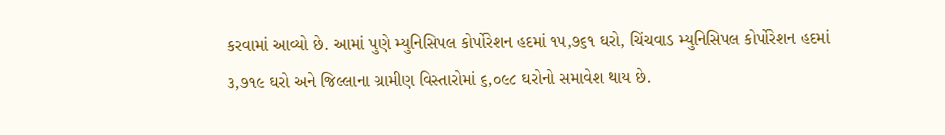કરવામાં આવ્યો છે. આમાં પુણે મ્યુનિસિપલ કોર્પોરેશન હદમાં ૧૫,૭૬૧ ઘરો, ચિંચવાડ મ્યુનિસિપલ કોર્પોરેશન હદમાં ૩,૭૧૯ ઘરો અને જિલ્લાના ગ્રામીણ વિસ્તારોમાં ૬,૦૯૮ ઘરોનો સમાવેશ થાય છે.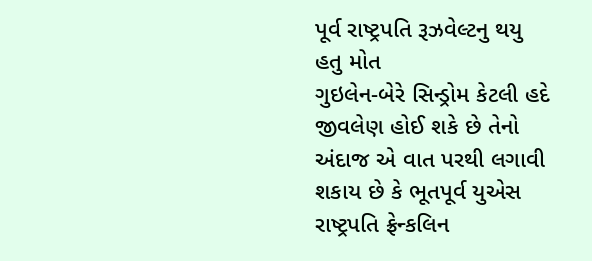પૂર્વ રાષ્ટ્રપતિ રૂઝવેલ્ટનુ થયુ હતુ મોત
ગુઇલેન-બેરે સિન્ડ્રોમ કેટલી હદે જીવલેણ હોઈ શકે છે તેનો અંદાજ એ વાત પરથી લગાવી શકાય છે કે ભૂતપૂર્વ યુએસ રાષ્ટ્રપતિ ફ્રેન્કલિન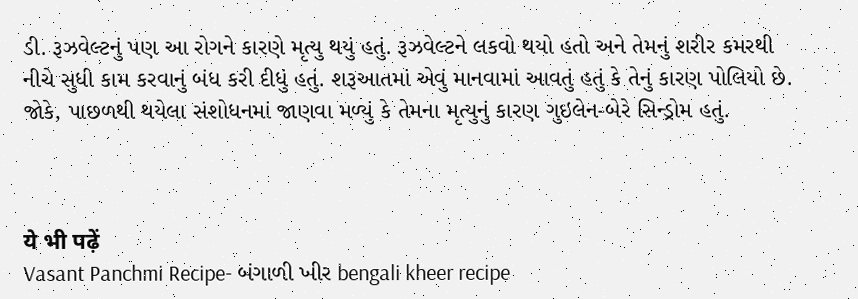ડી. રૂઝવેલ્ટનું પણ આ રોગને કારણે મૃત્યુ થયું હતું. રૂઝવેલ્ટને લકવો થયો હતો અને તેમનું શરીર કમરથી નીચે સુધી કામ કરવાનું બંધ કરી દીધું હતું. શરૂઆતમાં એવું માનવામાં આવતું હતું કે તેનું કારણ પોલિયો છે. જોકે, પાછળથી થયેલા સંશોધનમાં જાણવા મળ્યું કે તેમના મૃત્યુનું કારણ ગુઇલેન-બેરે સિન્ડ્રોમ હતું.



ये भी पढ़ें
Vasant Panchmi Recipe- બંગાળી ખીર bengali kheer recipe